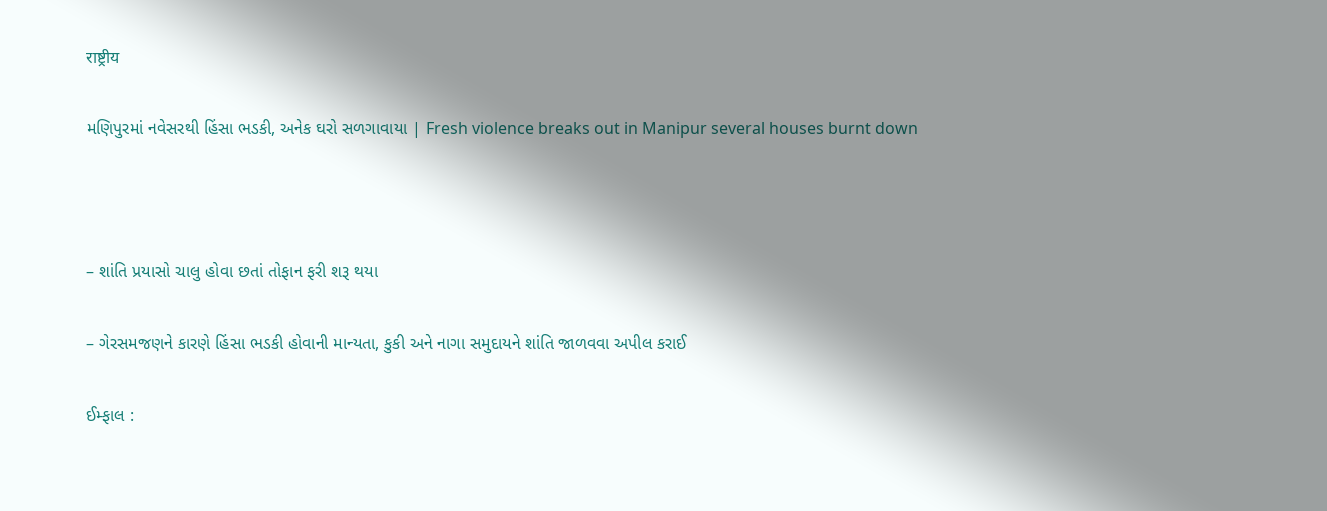राष्ट्रीय

મણિપુરમાં નવેસરથી હિંસા ભડકી, અનેક ઘરો સળગાવાયા | Fresh violence breaks out in Manipur several houses burnt down



– શાંતિ પ્રયાસો ચાલુ હોવા છતાં તોફાન ફરી શરૂ થયા

– ગેરસમજણને કારણે હિંસા ભડકી હોવાની માન્યતા, કુકી અને નાગા સમુદાયને શાંતિ જાળવવા અપીલ કરાઈ

ઈમ્ફાલ :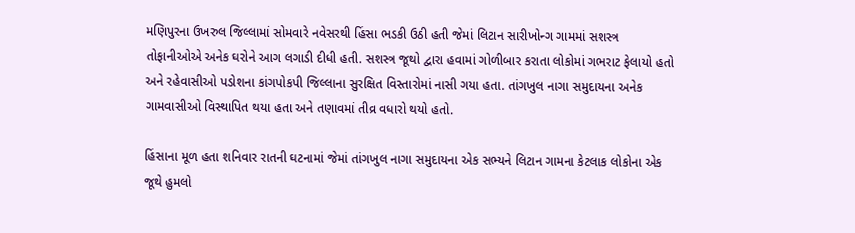મણિપુરના ઉખરુલ જિલ્લામાં સોમવારે નવેસરથી હિંસા ભડકી ઉઠી હતી જેમાં લિટાન સારીખોન્ગ ગામમાં સશસ્ત્ર તોફાનીઓએ અનેક ઘરોને આગ લગાડી દીધી હતી. સશસ્ત્ર જૂથો દ્વારા હવામાં ગોળીબાર કરાતા લોકોમાં ગભરાટ ફેલાયો હતો અને રહેવાસીઓ પડોશના કાંગપોકપી જિલ્લાના સુરક્ષિત વિસ્તારોમાં નાસી ગયા હતા. તાંગખુલ નાગા સમુદાયના અનેક ગામવાસીઓ વિસ્થાપિત થયા હતા અને તણાવમાં તીવ્ર વધારો થયો હતો.

હિંસાના મૂળ હતા શનિવાર રાતની ઘટનામાં જેમાં તાંગખુલ નાગા સમુદાયના એક સભ્યને લિટાન ગામના કેટલાક લોકોના એક જૂથે હુમલો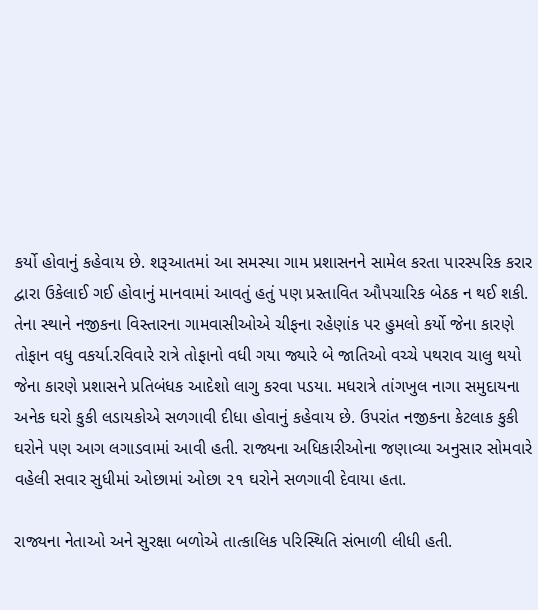કર્યો હોવાનું કહેવાય છે. શરૂઆતમાં આ સમસ્યા ગામ પ્રશાસનને સામેલ કરતા પારસ્પરિક કરાર દ્વારા ઉકેલાઈ ગઈ હોવાનું માનવામાં આવતું હતું પણ પ્રસ્તાવિત ઔપચારિક બેઠક ન થઈ શકી. તેના સ્થાને નજીકના વિસ્તારના ગામવાસીઓએ ચીફના રહેણાંક પર હુમલો કર્યો જેના કારણે તોફાન વધુ વકર્યા.રવિવારે રાત્રે તોફાનો વધી ગયા જ્યારે બે જાતિઓ વચ્ચે પથરાવ ચાલુ થયો જેના કારણે પ્રશાસને પ્રતિબંધક આદેશો લાગુ કરવા પડયા. મધરાત્રે તાંગખુલ નાગા સમુદાયના અનેક ઘરો કુકી લડાયકોએ સળગાવી દીધા હોવાનું કહેવાય છે. ઉપરાંત નજીકના કેટલાક કુકી ઘરોને પણ આગ લગાડવામાં આવી હતી. રાજ્યના અધિકારીઓના જણાવ્યા અનુસાર સોમવારે વહેલી સવાર સુધીમાં ઓછામાં ઓછા ૨૧ ઘરોને સળગાવી દેવાયા હતા.

રાજ્યના નેતાઓ અને સુરક્ષા બળોએ તાત્કાલિક પરિસ્થિતિ સંભાળી લીધી હતી.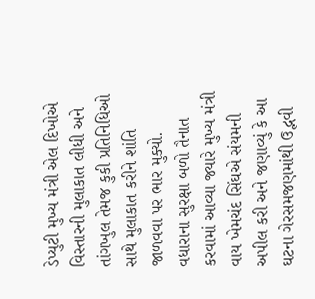ડેપ્યુટી મુખ્ય મંત્રી એલ દિખોએ વિસ્તારની મુલાકાત લીધી અને તાંગખુલ તેમજ કુકી પ્રતિનિધિઓ સાથે મુલાકાત કરીને શાંતિ જાળવવા પર ભાર મુક્યો. વધારાના સુરક્ષા બળો તૈનાત કરવામાં આવ્યા જ્યારે મુખ્ય મંત્રી વાય ખેમચંદ સિંઘએ સંયમની અપીલ કરી અને જણાવ્યું કે આ ઘટના ગેરસમજણમાંથી ઉદ્ભવી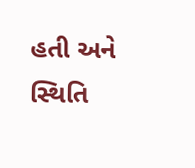હતી અને સ્થિતિ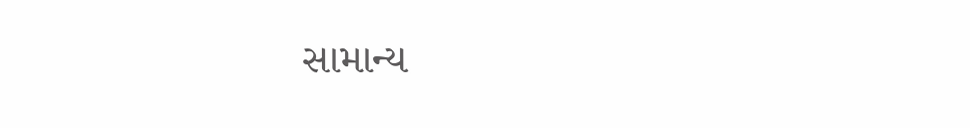સામાન્ય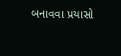બનાવવા પ્રયાસો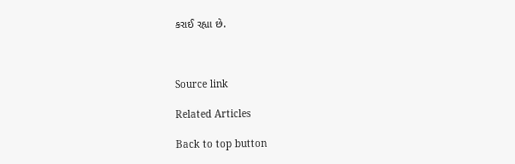કરાઈ રહ્યા છે.



Source link

Related Articles

Back to top button